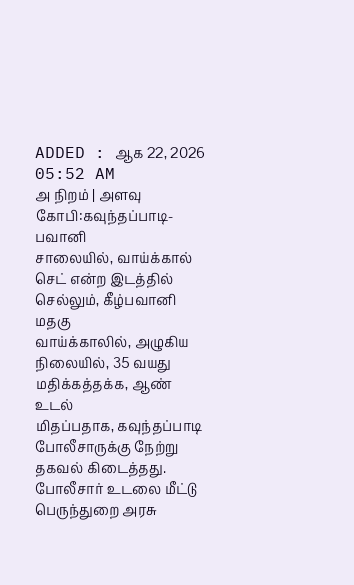ADDED : ஆக 22, 2026 05:52 AM
அ நிறம் | அளவு
கோபி:கவுந்தப்பாடி-பவானி
சாலையில், வாய்க்கால் செட் என்ற இடத்தில் செல்லும், கீழ்பவானி மதகு
வாய்க்காலில், அழுகிய நிலையில், 35 வயது மதிக்கத்தக்க, ஆண் உடல்
மிதப்பதாக, கவுந்தப்பாடி போலீசாருக்கு நேற்று தகவல் கிடைத்தது.
போலீசார் உடலை மீட்டு பெருந்துறை அரசு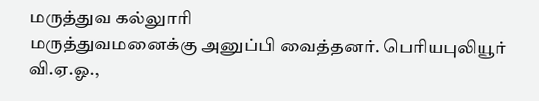மருத்துவ கல்லுாரி
மருத்துவமனைக்கு அனுப்பி வைத்தனர். பெரியபுலியூர் வி.ஏ.ஓ.,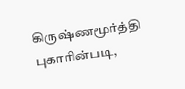கிருஷ்ணமூர்த்தி புகாரின்படி,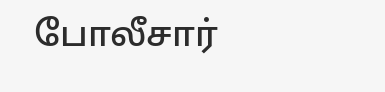போலீசார்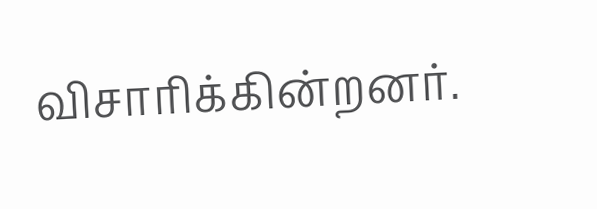விசாரிக்கின்றனர்.